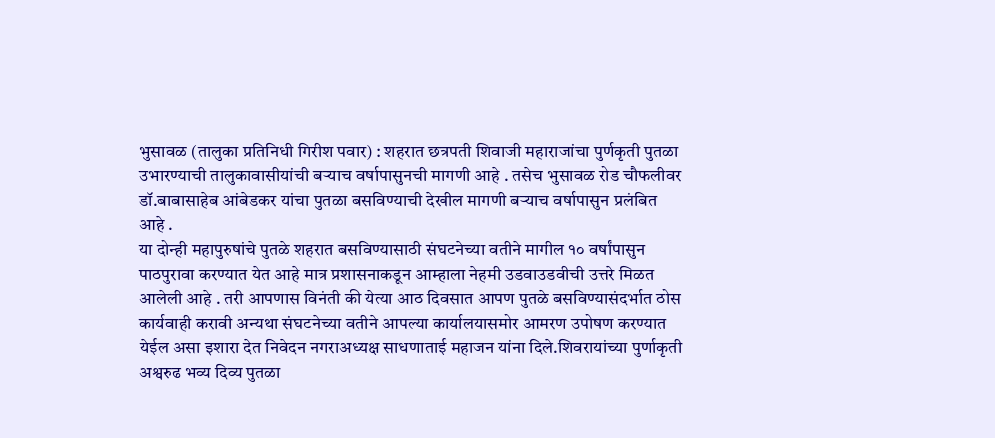भुसावळ (तालुका प्रतिनिधी गिरीश पवार) : शहरात छत्रपती शिवाजी महाराजांचा पुर्णकृती पुतळा उभारण्याची तालुकावासीयांची बऱ्याच वर्षापासुनची मागणी आहे . तसेच भुसावळ रोड चौफलीवर डॉ.बाबासाहेब आंबेडकर यांचा पुतळा बसविण्याची देखील मागणी बऱ्याच वर्षापासुन प्रलंबित आहे .
या दोन्ही महापुरुषांचे पुतळे शहरात बसविण्यासाठी संघटनेच्या वतीने मागील १० वर्षांपासुन पाठपुरावा करण्यात येत आहे मात्र प्रशासनाकडून आम्हाला नेहमी उडवाउडवीची उत्तरे मिळत आलेली आहे . तरी आपणास विनंती की येत्या आठ दिवसात आपण पुतळे बसविण्यासंदर्भात ठोस कार्यवाही करावी अन्यथा संघटनेच्या वतीने आपल्या कार्यालयासमोर आमरण उपोषण करण्यात येईल असा इशारा देत निवेदन नगराअध्यक्ष साधणाताई महाजन यांना दिले.शिवरायांच्या पुर्णाकृती अश्वरुढ भव्य दिव्य पुतळा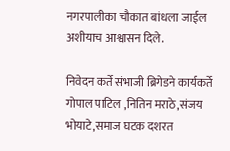नगरपालीका चौकात बांधला जाईल अशीयाच आश्वासन दिले.

निवेदन कर्ते संभाजी ब्रिगेडने कार्यकर्ते गोपाल पाटिल ,नितिन मराठे,संजय भोयाटे,समाज घटक दशरत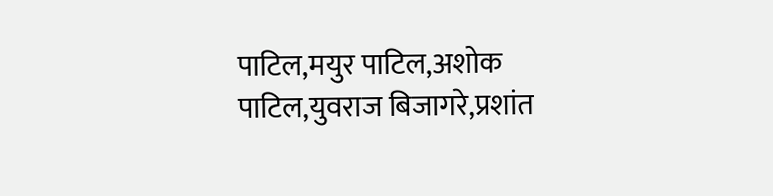पाटिल,मयुर पाटिल,अशोक पाटिल,युवराज बिजागरे,प्रशांत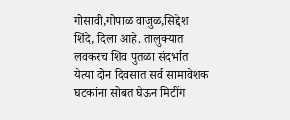गोसावी,गोपाळ वाजुळ,सिद्देश शिंदे, दिला आहे. तालुक्यात लवकरच शिव पुतळा संदर्भात येत्या दोन दिवसात सर्व सामावेशक घटकांना सोबत घेऊन मिटींग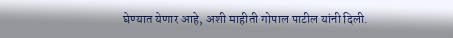घेण्यात येणार आहे, अशी माहीती गोपाल पाटील यांनी दिली.